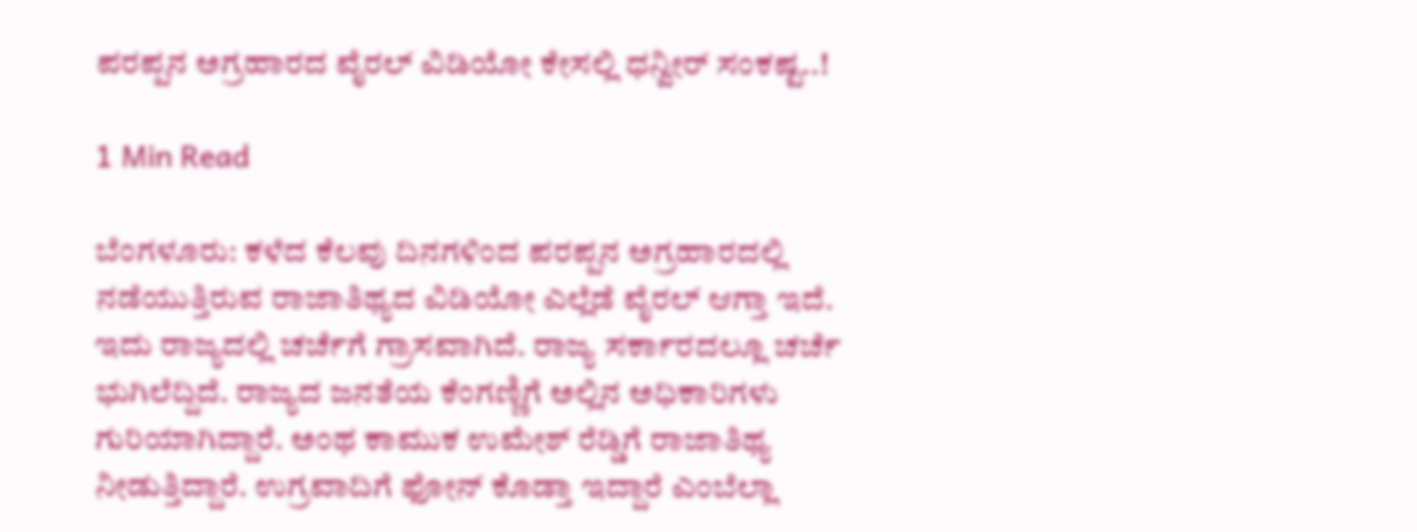ಪರಪ್ಪನ ಅಗ್ರಹಾರದ ವೈರಲ್ ವಿಡಿಯೋ ಕೇಸಲ್ಲಿ ಧನ್ವೀರ್ ಸಂಕಷ್ಟ..!

1 Min Read

ಬೆಂಗಳೂರು: ಕಳೆದ ಕೆಲವು ದಿನಗಳಿಂದ ಪರಪ್ಪನ ಅಗ್ರಹಾರದಲ್ಲಿ ನಡೆಯುತ್ತಿರುವ ರಾಜಾತಿಥ್ಯದ ವಿಡಿಯೋ ಎಲ್ಲೆಡೆ ವೈರಲ್ ಆಗ್ತಾ ಇದೆ. ಇದು ರಾಜ್ಯದಲ್ಲಿ ಚರ್ಚೆಗೆ ಗ್ರಾಸವಾಗಿದೆ. ರಾಜ್ಯ ಸರ್ಕಾರದಲ್ಲೂ ಚರ್ಚೆ ಭುಗಿಲೆದ್ದಿದೆ. ರಾಜ್ಯದ ಜನತೆಯ ಕೆಂಗಣ್ಣಿಗೆ ಅಲ್ಲಿನ ಅಧಿಕಾರಿಗಳು ಗುರಿಯಾಗಿದ್ದಾರೆ. ಅಂಥ ಕಾಮುಕ ಉಮೇಶ್ ರೆಡ್ಡಿಗೆ ರಾಜಾತಿಥ್ಯ ನೀಡುತ್ತಿದ್ದಾರೆ. ಉಗ್ರವಾದಿಗೆ ಫೋನ್ ಕೊಡ್ತಾ ಇದ್ದಾರೆ ಎಂಬೆಲ್ಲಾ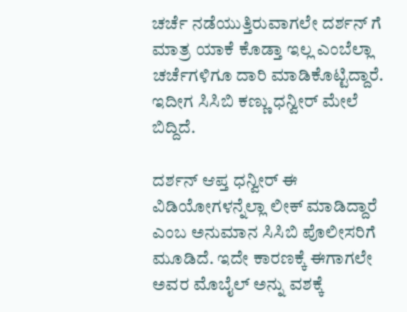ಚರ್ಚೆ ನಡೆಯುತ್ತಿರುವಾಗಲೇ ದರ್ಶನ್ ಗೆ ಮಾತ್ರ ಯಾಕೆ ಕೊಡ್ತಾ ಇಲ್ಲ ಎಂಬೆಲ್ಲಾ ಚರ್ಚೆಗಳಿಗೂ ದಾರಿ ಮಾಡಿಕೊಟ್ಟಿದ್ದಾರೆ. ಇದೀಗ ಸಿಸಿಬಿ ಕಣ್ಣು ಧನ್ವೀರ್ ಮೇಲೆ ಬಿದ್ದಿದೆ.

ದರ್ಶನ್ ಆಪ್ತ ಧನ್ವೀರ್ ಈ ವಿಡಿಯೋಗಳನ್ನೆಲ್ಲಾ ಲೀಕ್ ಮಾಡಿದ್ದಾರೆ ಎಂಬ ಅನುಮಾನ ಸಿಸಿಬಿ ಪೊಲೀಸರಿಗೆ ಮೂಡಿದೆ. ಇದೇ ಕಾರಣಕ್ಕೆ ಈಗಾಗಲೇ ಅವರ ಮೊಬೈಲ್ ಅನ್ನು ವಶಕ್ಕೆ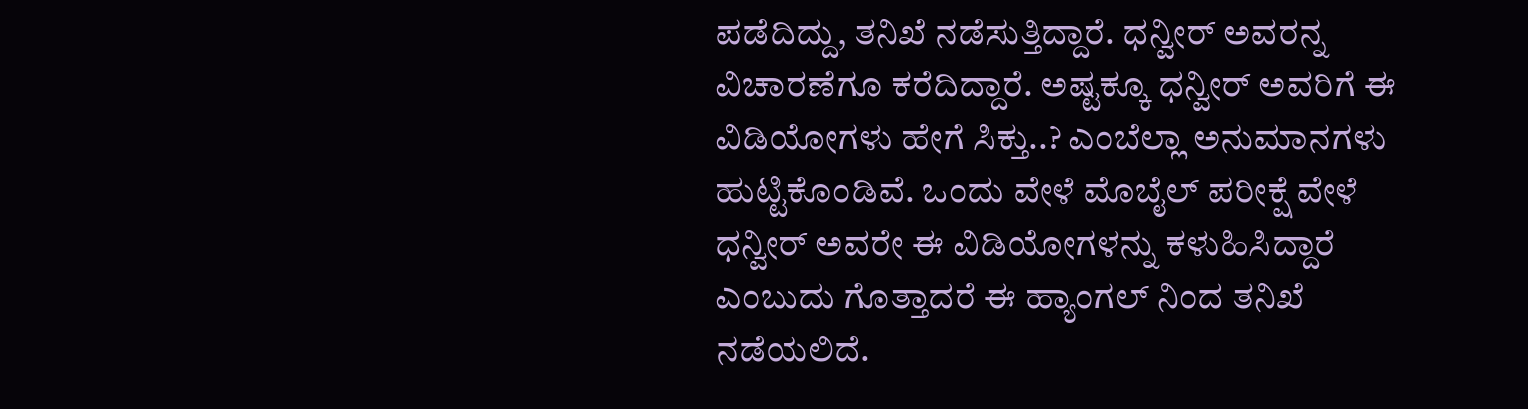ಪಡೆದಿದ್ದು, ತನಿಖೆ ನಡೆಸುತ್ತಿದ್ದಾರೆ. ಧನ್ವೀರ್ ಅವರನ್ನ ವಿಚಾರಣೆಗೂ ಕರೆದಿದ್ದಾರೆ. ಅಷ್ಟಕ್ಕೂ ಧನ್ವೀರ್ ಅವರಿಗೆ ಈ ವಿಡಿಯೋಗಳು ಹೇಗೆ ಸಿಕ್ತು..? ಎಂಬೆಲ್ಲಾ ಅನುಮಾನಗಳು ಹುಟ್ಟಿಕೊಂಡಿವೆ. ಒಂದು ವೇಳೆ ಮೊಬೈಲ್ ಪರೀಕ್ಷೆ ವೇಳೆ ಧನ್ವೀರ್ ಅವರೇ ಈ ವಿಡಿಯೋಗಳನ್ನು ಕಳುಹಿಸಿದ್ದಾರೆ ಎಂಬುದು ಗೊತ್ತಾದರೆ ಈ ಹ್ಯಾಂಗಲ್ ನಿಂದ ತನಿಖೆ ನಡೆಯಲಿದೆ.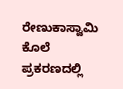ರೇಣುಕಾಸ್ವಾಮಿ ಕೊಲೆ ಪ್ರಕರಣದಲ್ಲಿ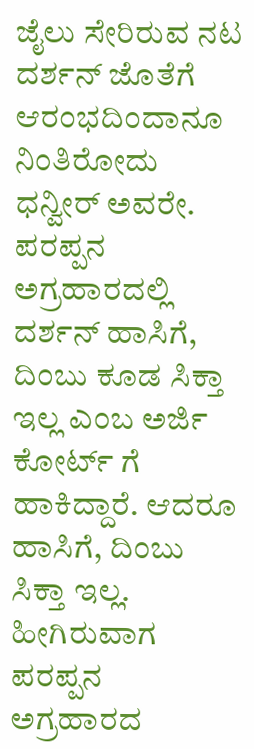ಜೈಲು ಸೇರಿರುವ ನಟ ದರ್ಶನ್ ಜೊತೆಗೆ ಆರಂಭದಿಂದಾನೂ ನಿಂತಿರೋದು ಧನ್ವೀರ್ ಅವರೇ. ಪರಪ್ಪನ ಅಗ್ರಹಾರದಲ್ಲಿ ದರ್ಶನ್ ಹಾಸಿಗೆ, ದಿಂಬು ಕೂಡ ಸಿಕ್ತಾ ಇಲ್ಲ ಎಂಬ ಅರ್ಜಿ ಕೋರ್ಟ್ ಗೆ ಹಾಕಿದ್ದಾರೆ. ಆದರೂ ಹಾಸಿಗೆ, ದಿಂಬು ಸಿಕ್ತಾ ಇಲ್ಲ. ಹೀಗಿರುವಾಗ ಪರಪ್ಪನ ಅಗ್ರಹಾರದ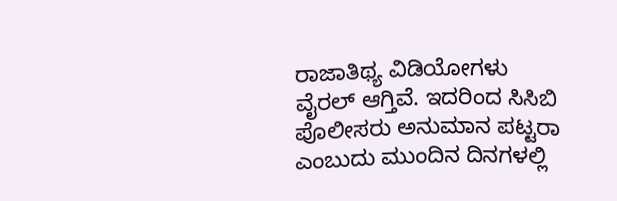ರಾಜಾತಿಥ್ಯ ವಿಡಿಯೋಗಳು ವೈರಲ್ ಆಗ್ತಿವೆ. ಇದರಿಂದ ಸಿಸಿಬಿ ಪೊಲೀಸರು ಅನುಮಾನ ಪಟ್ಟರಾ ಎಂಬುದು ಮುಂದಿನ ದಿನಗಳಲ್ಲಿ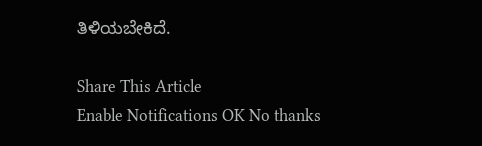ತಿಳಿಯಬೇಕಿದೆ.

Share This Article
Enable Notifications OK No thanks